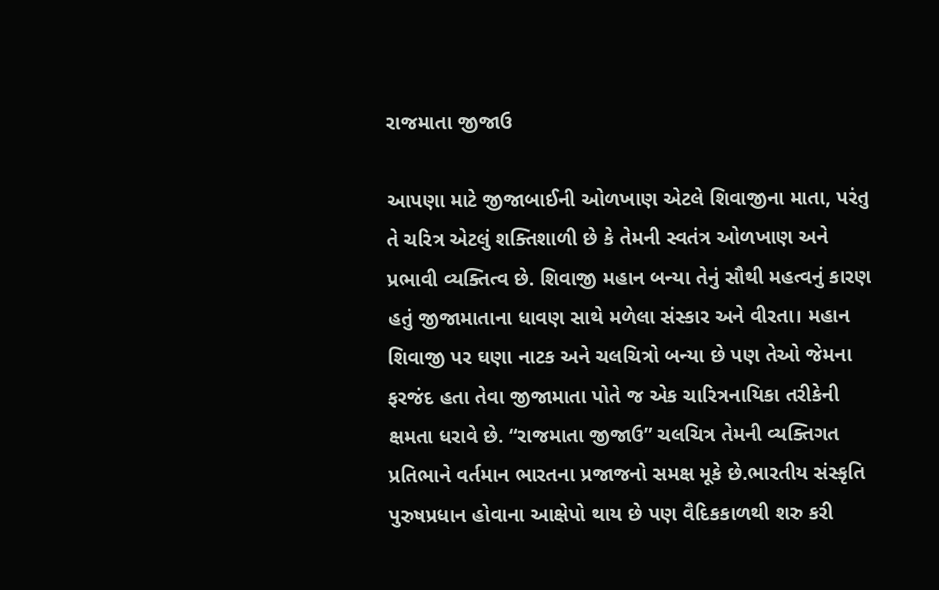રાજમાતા જીજાઉ

આપણા માટે જીજાબાઈની ઓળખાણ એટલે શિવાજીના માતા, પરંતુ તે ચરિત્ર એટલું શક્તિશાળી છે કે તેમની સ્વતંત્ર ઓળખાણ અને પ્રભાવી વ્યક્તિત્વ છે. શિવાજી મહાન બન્યા તેનું સૌથી મહત્વનું કારણ હતું જીજામાતાના ધાવણ સાથે મળેલા સંસ્કાર અને વીરતા। મહાન શિવાજી પર ઘણા નાટક અને ચલચિત્રો બન્યા છે પણ તેઓ જેમના ફરજંદ હતા તેવા જીજામાતા પોતે જ એક ચારિત્રનાયિકા તરીકેની ક્ષમતા ધરાવે છે. “રાજમાતા જીજાઉ” ચલચિત્ર તેમની વ્યક્તિગત પ્રતિભાને વર્તમાન ભારતના પ્રજાજનો સમક્ષ મૂકે છે.ભારતીય સંસ્કૃતિ પુરુષપ્રધાન હોવાના આક્ષેપો થાય છે પણ વૈદિકકાળથી શરુ કરી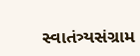સ્વાતંત્ર્યસંગ્રામ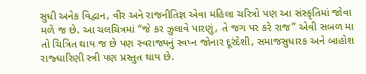સુધી અનેક વિદ્વાન, વીર અને રાજનીતિજ્ઞ એવા મહિલા ચરિત્રો પણ આ સંસ્કૃતિમાં જોવા મળે જ છે. આ ચલચિત્રમાં “જે કર ઝુલાવે પારણું, તે જગ પર કરે રાજ” એવી સબળ મા તો ચિત્રિત થાય જ છે પણ સ્વરાજ્યનું સ્વપ્ન જોનાર દૂરંદેશી, સમાજસુધારક અને બાહોશ રાજ્ધારિણી સ્ત્રી પણ પ્રસ્તુત થાય છે.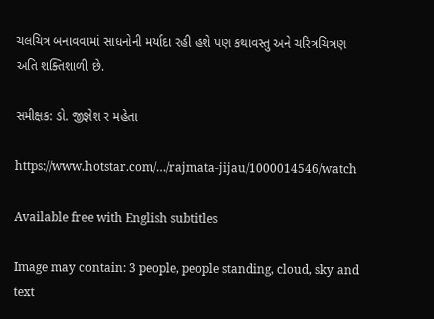ચલચિત્ર બનાવવામાં સાધનોની મર્યાદા રહી હશે પણ કથાવસ્તુ અને ચરિત્રચિત્રણ અતિ શક્તિશાળી છે.

સમીક્ષક: ડો. જીજ્ઞેશ ર મહેતા

https://www.hotstar.com/…/rajmata-jijau/1000014546/watch

Available free with English subtitles

Image may contain: 3 people, people standing, cloud, sky and text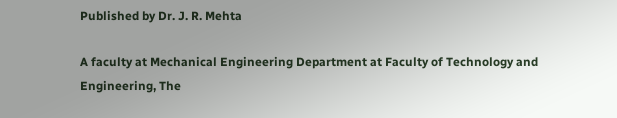Published by Dr. J. R. Mehta

A faculty at Mechanical Engineering Department at Faculty of Technology and Engineering, The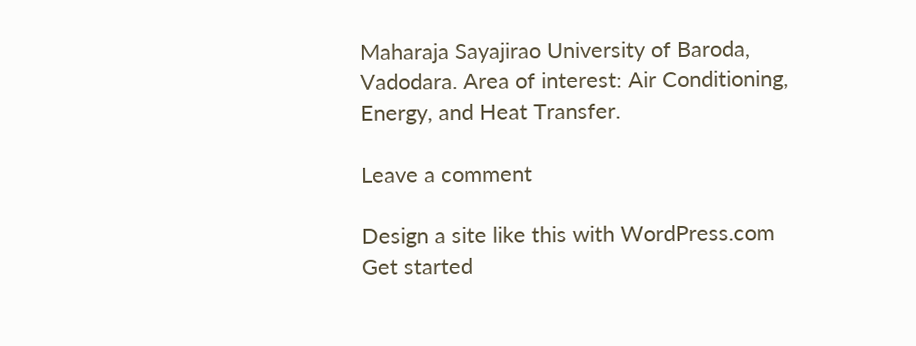Maharaja Sayajirao University of Baroda, Vadodara. Area of interest: Air Conditioning, Energy, and Heat Transfer.

Leave a comment

Design a site like this with WordPress.com
Get started